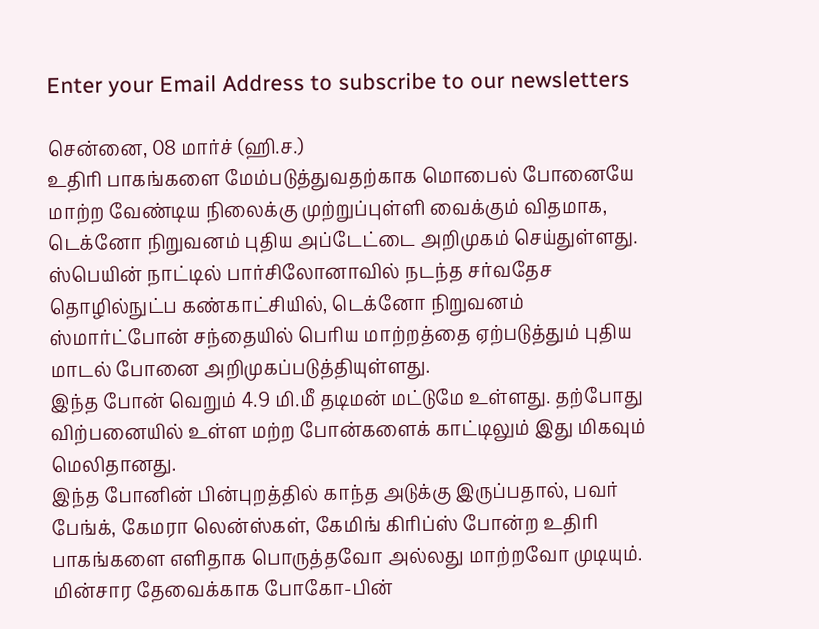Enter your Email Address to subscribe to our newsletters

சென்னை, 08 மார்ச் (ஹி.ச.)
உதிரி பாகங்களை மேம்படுத்துவதற்காக மொபைல் போனையே மாற்ற வேண்டிய நிலைக்கு முற்றுப்புள்ளி வைக்கும் விதமாக, டெக்னோ நிறுவனம் புதிய அப்டேட்டை அறிமுகம் செய்துள்ளது.
ஸ்பெயின் நாட்டில் பார்சிலோனாவில் நடந்த சர்வதேச தொழில்நுட்ப கண்காட்சியில், டெக்னோ நிறுவனம் ஸ்மார்ட்போன் சந்தையில் பெரிய மாற்றத்தை ஏற்படுத்தும் புதிய மாடல் போனை அறிமுகப்படுத்தியுள்ளது.
இந்த போன் வெறும் 4.9 மி.மீ தடிமன் மட்டுமே உள்ளது. தற்போது விற்பனையில் உள்ள மற்ற போன்களைக் காட்டிலும் இது மிகவும் மெலிதானது.
இந்த போனின் பின்புறத்தில் காந்த அடுக்கு இருப்பதால், பவர் பேங்க், கேமரா லென்ஸ்கள், கேமிங் கிரிப்ஸ் போன்ற உதிரி பாகங்களை எளிதாக பொருத்தவோ அல்லது மாற்றவோ முடியும்.
மின்சார தேவைக்காக போகோ-பின்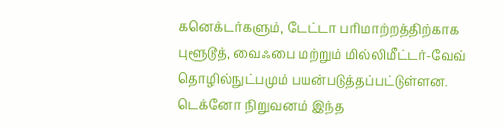கனெக்டர்களும், டேட்டா பரிமாற்றத்திற்காக புளூடூத், வைஃபை மற்றும் மில்லிமீட்டர்-வேவ் தொழில்நுட்பமும் பயன்படுத்தப்பட்டுள்ளன.
டெக்னோ நிறுவனம் இந்த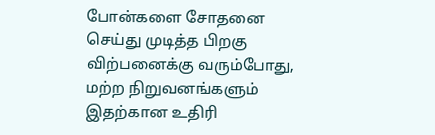போன்களை சோதனை செய்து முடித்த பிறகு விற்பனைக்கு வரும்போது, மற்ற நிறுவனங்களும் இதற்கான உதிரி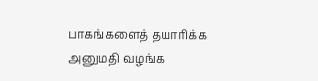பாகங்களைத் தயாரிக்க அனுமதி வழங்க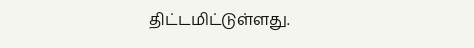திட்டமிட்டுள்ளது.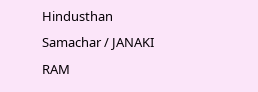Hindusthan Samachar / JANAKI RAM